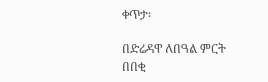ቀጥታ፡

በድሬዳዋ ለበዓል ምርት በበቂ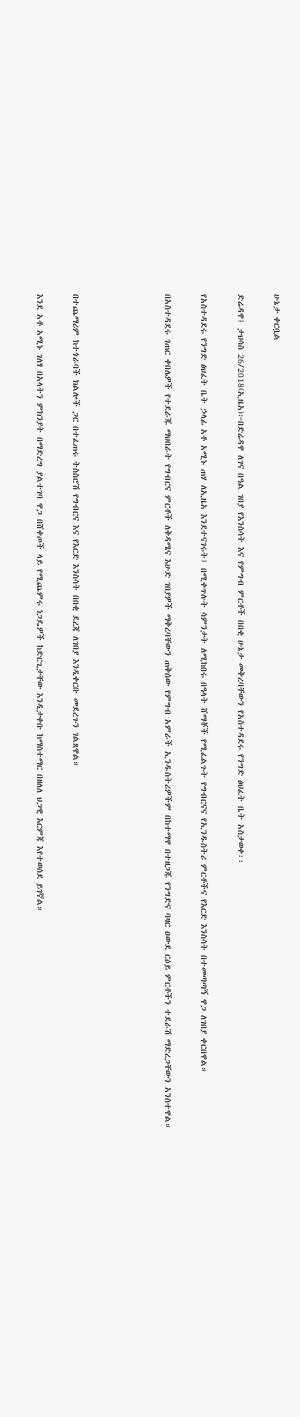ሁኔታ ቀርቧል

ድሬዳዋ፤ ታህሳስ 26/2018(ኢዜአ)፦በድሬዳዋ ለገና በዓል ገበያ የእንስሳት እና የምግብ ምርቶች በበቂ ሁኔታ መቅረባቸውን የአስተዳደሩ የንግድ ፅህፈት ቤት አስታወቀ፡፡

የአስተዳደሩ የንግድ ፅህፈት ቤት ኃላፊ አቶ አሚኑ ጠሃ ለኢዜአ እንደተናገሩት፤ በሚቀጥሉት ሳምንታት ለሚከበሩ በዓላት ሸማቾች የሚፈልጉት የግብርናና የኢንዱስትሪ ምርቶችና የእርድ እንስሳት በተመጣጣኝ ዋጋ ለገበያ ቀርበዋል።

በአስተዳደሩ ገጠር ቀበሌዎች የተደራጁ ማህበራት የግብርና ምርቶች ለቅዳሜና እሁድ ገበያዎች ማቅረባቸውን ጠቅሰው የምግብ አምራች ኢንዱስትሪዎችም በከተማዋ በተዘጋጁ የንግድና ባዛር ዐውደ ርዕይ ምርቶችን ተደራሽ ማድረጋቸውን አንስተዋል።




በተጨማሪም ከተጎራባች ክልሎች ጋር በተፈጠሩ ትስስሮሽ የግብርና እና የእርድ እንስሳት በበቂ ደረጃ ለገበያ እንዲቀርቡ መደረጉን ገልጸዋል።

እንደ አቶ አሚኑ ገለፃ በአላትን ምክንያት በማድረግ ያልተገባ ዋጋ በሸቀጦች ላይ የሚጨምሩ ነጋዴዎች ከድርጊታቸው እንዲታቀቡ ከማስተማር በዘለለ ህጋዊ እርምጃ እየተወሰደ ይገኛል።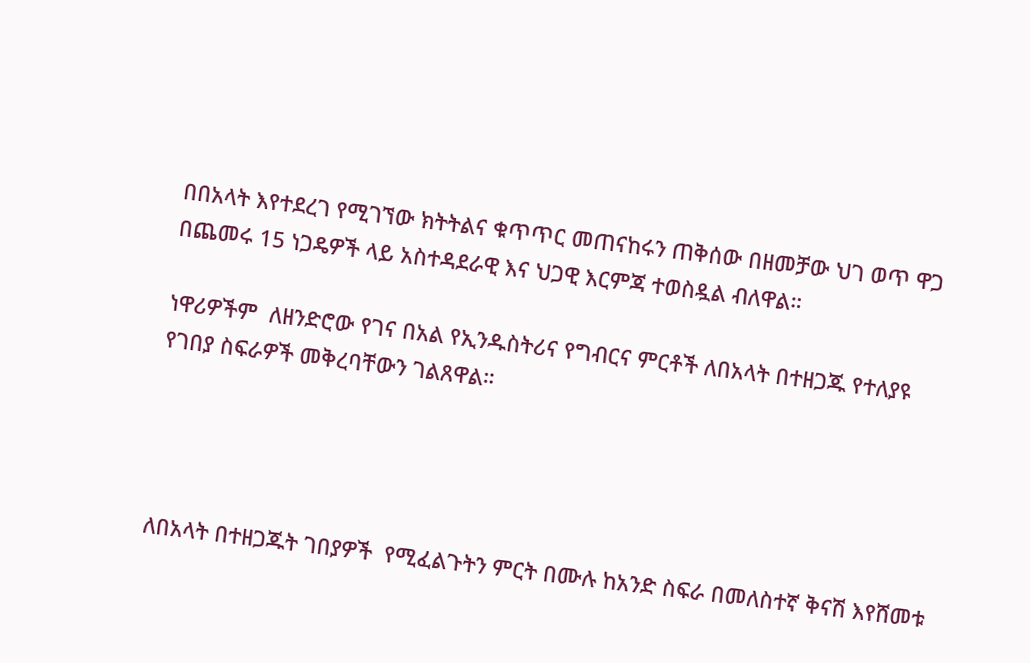በበአላት እየተደረገ የሚገኘው ክትትልና ቁጥጥር መጠናከሩን ጠቅሰው በዘመቻው ህገ ወጥ ዋጋ በጨመሩ 15 ነጋዴዎች ላይ አስተዳደራዊ እና ህጋዊ እርምጃ ተወስዷል ብለዋል።

ነዋሪዎችም  ለዘንድሮው የገና በአል የኢንዱስትሪና የግብርና ምርቶች ለበአላት በተዘጋጁ የተለያዩ የገበያ ስፍራዎች መቅረባቸውን ገልጸዋል።




ለበአላት በተዘጋጁት ገበያዎች  የሚፈልጉትን ምርት በሙሉ ከአንድ ስፍራ በመለስተኛ ቅናሽ እየሸመቱ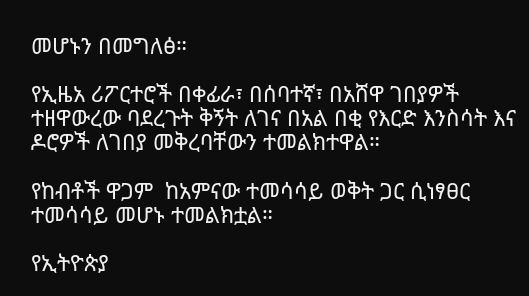መሆኑን በመግለፅ።

የኢዜአ ሪፖርተሮች በቀፊራ፣ በሰባተኛ፣ በአሸዋ ገበያዎች ተዘዋውረው ባደረጉት ቅኝት ለገና በአል በቂ የእርድ እንስሳት እና ዶሮዎች ለገበያ መቅረባቸውን ተመልክተዋል።

የከብቶች ዋጋም  ከአምናው ተመሳሳይ ወቅት ጋር ሲነፃፀር ተመሳሳይ መሆኑ ተመልክቷል።

የኢትዮጵያ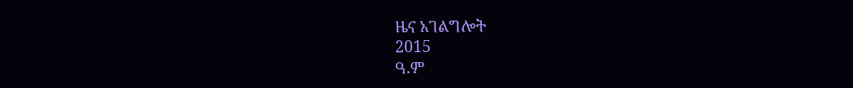ዜና አገልግሎት
2015
ዓ.ም